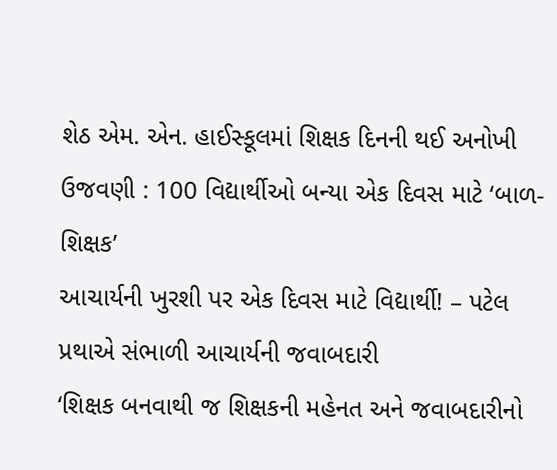શેઠ એમ. એન. હાઈસ્કૂલમાં શિક્ષક દિનની થઈ અનોખી ઉજવણી : 100 વિદ્યાર્થીઓ બન્યા એક દિવસ માટે ‘બાળ-શિક્ષક’
આચાર્યની ખુરશી પર એક દિવસ માટે વિદ્યાર્થી! – પટેલ પ્રથાએ સંભાળી આચાર્યની જવાબદારી
‘શિક્ષક બનવાથી જ શિક્ષકની મહેનત અને જવાબદારીનો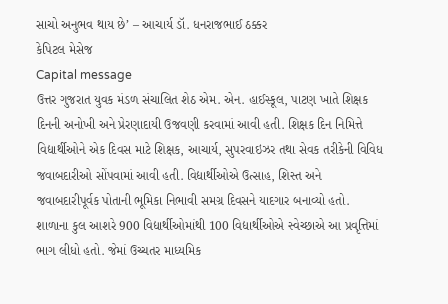સાચો અનુભવ થાય છે’ – આચાર્ય ડૉ. ધનરાજભાઈ ઠક્કર
કેપિટલ મેસેજ
Capital message
ઉત્તર ગુજરાત યુવક મંડળ સંચાલિત શેઠ એમ. એન. હાઈસ્કૂલ, પાટણ ખાતે શિક્ષક દિનની અનોખી અને પ્રેરણાદાયી ઉજવણી કરવામાં આવી હતી. શિક્ષક દિન નિમિત્તે વિદ્યાર્થીઓને એક દિવસ માટે શિક્ષક, આચાર્ય, સુપરવાઇઝર તથા સેવક તરીકેની વિવિધ જવાબદારીઓ સોંપવામાં આવી હતી. વિદ્યાર્થીઓએ ઉત્સાહ, શિસ્ત અને જવાબદારીપૂર્વક પોતાની ભૂમિકા નિભાવી સમગ્ર દિવસને યાદગાર બનાવ્યો હતો.
શાળાના કુલ આશરે 900 વિદ્યાર્થીઓમાંથી 100 વિદ્યાર્થીઓએ સ્વેચ્છાએ આ પ્રવૃત્તિમાં ભાગ લીધો હતો. જેમાં ઉચ્ચતર માધ્યમિક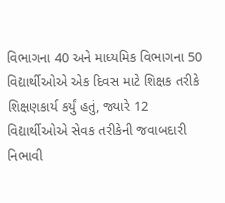વિભાગના 40 અને માધ્યમિક વિભાગના 50 વિદ્યાર્થીઓએ એક દિવસ માટે શિક્ષક તરીકે શિક્ષણકાર્ય કર્યું હતું, જ્યારે 12 વિદ્યાર્થીઓએ સેવક તરીકેની જવાબદારી નિભાવી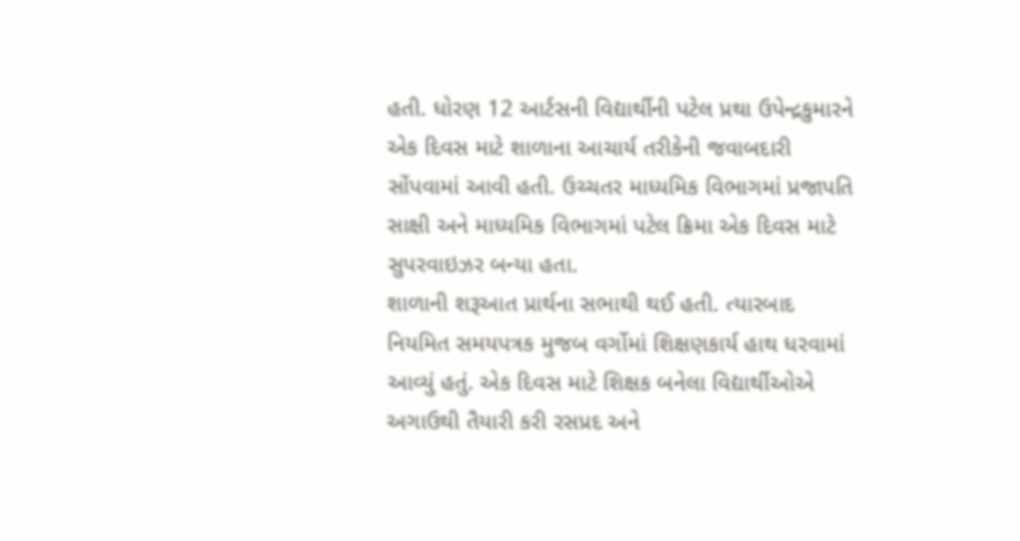હતી. ધોરણ 12 આર્ટસની વિદ્યાર્થીની પટેલ પ્રથા ઉપેન્દ્રકુમારને એક દિવસ માટે શાળાના આચાર્ય તરીકેની જવાબદારી સોંપવામાં આવી હતી. ઉચ્ચતર માધ્યમિક વિભાગમાં પ્રજાપતિ સાક્ષી અને માધ્યમિક વિભાગમાં પટેલ ક્રિમા એક દિવસ માટે સુપરવાઇઝર બન્યા હતા.
શાળાની શરૂઆત પ્રાર્થના સભાથી થઈ હતી. ત્યારબાદ નિયમિત સમયપત્રક મુજબ વર્ગોમાં શિક્ષણકાર્ય હાથ ધરવામાં આવ્યું હતું. એક દિવસ માટે શિક્ષક બનેલા વિદ્યાર્થીઓએ અગાઉથી તૈયારી કરી રસપ્રદ અને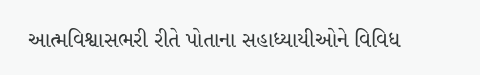આત્મવિશ્વાસભરી રીતે પોતાના સહાધ્યાયીઓને વિવિધ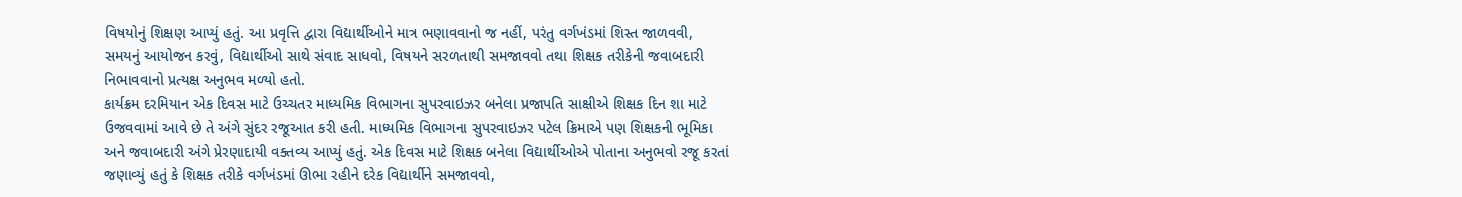વિષયોનું શિક્ષણ આપ્યું હતું. આ પ્રવૃત્તિ દ્વારા વિદ્યાર્થીઓને માત્ર ભણાવવાનો જ નહીં, પરંતુ વર્ગખંડમાં શિસ્ત જાળવવી, સમયનું આયોજન કરવું, વિદ્યાર્થીઓ સાથે સંવાદ સાધવો, વિષયને સરળતાથી સમજાવવો તથા શિક્ષક તરીકેની જવાબદારી નિભાવવાનો પ્રત્યક્ષ અનુભવ મળ્યો હતો.
કાર્યક્રમ દરમિયાન એક દિવસ માટે ઉચ્ચતર માધ્યમિક વિભાગના સુપરવાઇઝર બનેલા પ્રજાપતિ સાક્ષીએ શિક્ષક દિન શા માટે ઉજવવામાં આવે છે તે અંગે સુંદર રજૂઆત કરી હતી. માધ્યમિક વિભાગના સુપરવાઇઝર પટેલ ક્રિમાએ પણ શિક્ષકની ભૂમિકા અને જવાબદારી અંગે પ્રેરણાદાયી વક્તવ્ય આપ્યું હતું. એક દિવસ માટે શિક્ષક બનેલા વિદ્યાર્થીઓએ પોતાના અનુભવો રજૂ કરતાં જણાવ્યું હતું કે શિક્ષક તરીકે વર્ગખંડમાં ઊભા રહીને દરેક વિદ્યાર્થીને સમજાવવો,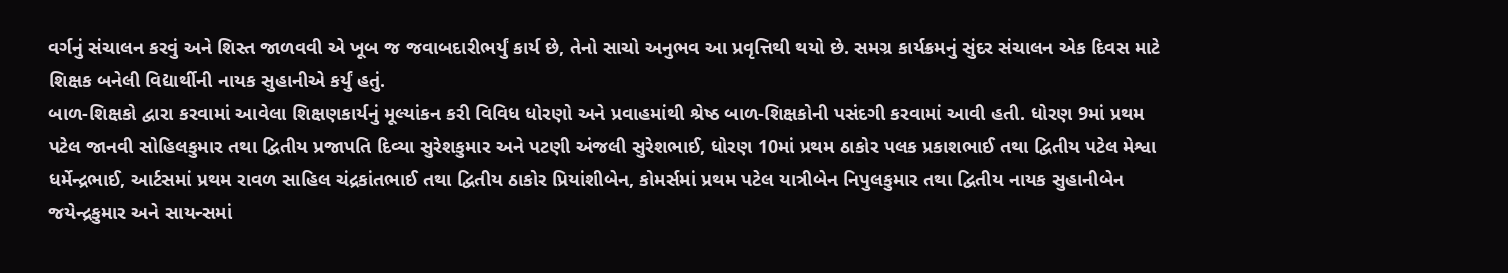વર્ગનું સંચાલન કરવું અને શિસ્ત જાળવવી એ ખૂબ જ જવાબદારીભર્યું કાર્ય છે, તેનો સાચો અનુભવ આ પ્રવૃત્તિથી થયો છે. સમગ્ર કાર્યક્રમનું સુંદર સંચાલન એક દિવસ માટે શિક્ષક બનેલી વિદ્યાર્થીની નાયક સુહાનીએ કર્યું હતું.
બાળ-શિક્ષકો દ્વારા કરવામાં આવેલા શિક્ષણકાર્યનું મૂલ્યાંકન કરી વિવિધ ધોરણો અને પ્રવાહમાંથી શ્રેષ્ઠ બાળ-શિક્ષકોની પસંદગી કરવામાં આવી હતી. ધોરણ 9માં પ્રથમ પટેલ જાનવી સોહિલકુમાર તથા દ્વિતીય પ્રજાપતિ દિવ્યા સુરેશકુમાર અને પટણી અંજલી સુરેશભાઈ, ધોરણ 10માં પ્રથમ ઠાકોર પલક પ્રકાશભાઈ તથા દ્વિતીય પટેલ મેશ્વા ધર્મેન્દ્રભાઈ, આર્ટસમાં પ્રથમ રાવળ સાહિલ ચંદ્રકાંતભાઈ તથા દ્વિતીય ઠાકોર પ્રિયાંશીબેન, કોમર્સમાં પ્રથમ પટેલ યાત્રીબેન નિપુલકુમાર તથા દ્વિતીય નાયક સુહાનીબેન જયેન્દ્રકુમાર અને સાયન્સમાં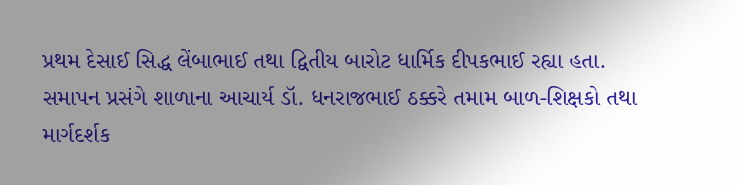પ્રથમ દેસાઈ સિદ્ધ લેંબાભાઈ તથા દ્વિતીય બારોટ ધાર્મિક દીપકભાઈ રહ્યા હતા.
સમાપન પ્રસંગે શાળાના આચાર્ય ડૉ. ધનરાજભાઈ ઠક્કરે તમામ બાળ-શિક્ષકો તથા માર્ગદર્શક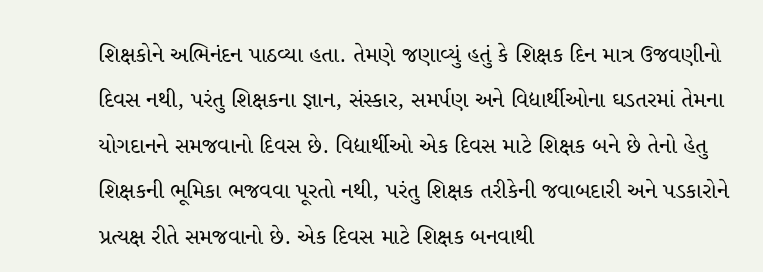શિક્ષકોને અભિનંદન પાઠવ્યા હતા. તેમણે જણાવ્યું હતું કે શિક્ષક દિન માત્ર ઉજવણીનો દિવસ નથી, પરંતુ શિક્ષકના જ્ઞાન, સંસ્કાર, સમર્પણ અને વિદ્યાર્થીઓના ઘડતરમાં તેમના યોગદાનને સમજવાનો દિવસ છે. વિદ્યાર્થીઓ એક દિવસ માટે શિક્ષક બને છે તેનો હેતુ શિક્ષકની ભૂમિકા ભજવવા પૂરતો નથી, પરંતુ શિક્ષક તરીકેની જવાબદારી અને પડકારોને પ્રત્યક્ષ રીતે સમજવાનો છે. એક દિવસ માટે શિક્ષક બનવાથી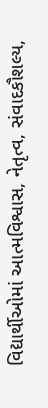વિદ્યાર્થીઓમાં આત્મવિશ્વાસ, નેતૃત્વ, સંવાદકૌશલ્ય,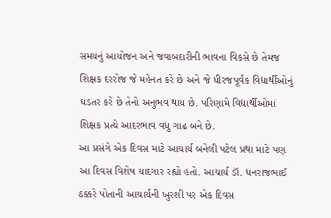સમયનું આયોજન અને જવાબદારીની ભાવના વિકસે છે તેમજ શિક્ષક દરરોજ જે મહેનત કરે છે અને જે ધીરજપૂર્વક વિદ્યાર્થીઓનું ઘડતર કરે છે તેનો અનુભવ થાય છે. પરિણામે વિદ્યાર્થીઓમાં શિક્ષક પ્રત્યે આદરભાવ વધુ ગાઢ બને છે.
આ પ્રસંગે એક દિવસ માટે આચાર્ય બનેલી પટેલ પ્રથા માટે પણ આ દિવસ વિશેષ યાદગાર રહ્યો હતો. આચાર્ય ડૉ. ધનરાજભાઈ ઠક્કરે પોતાની આચાર્યની ખુરશી પર એક દિવસ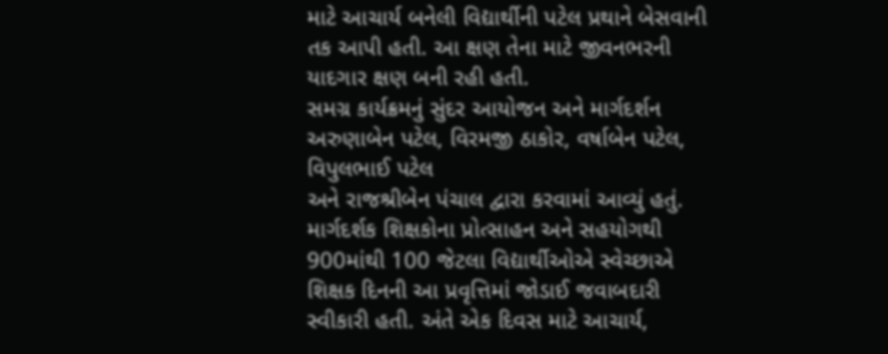માટે આચાર્ય બનેલી વિદ્યાર્થીની પટેલ પ્રથાને બેસવાની તક આપી હતી. આ ક્ષણ તેના માટે જીવનભરની યાદગાર ક્ષણ બની રહી હતી.
સમગ્ર કાર્યક્રમનું સુંદર આયોજન અને માર્ગદર્શન અરુણાબેન પટેલ, વિરમજી ઠાકોર, વર્ષાબેન પટેલ, વિપુલભાઈ પટેલ
અને રાજશ્રીબેન પંચાલ દ્વારા કરવામાં આવ્યું હતું. માર્ગદર્શક શિક્ષકોના પ્રોત્સાહન અને સહયોગથી 900માંથી 100 જેટલા વિદ્યાર્થીઓએ સ્વેચ્છાએ શિક્ષક દિનની આ પ્રવૃત્તિમાં જોડાઈ જવાબદારી સ્વીકારી હતી. અંતે એક દિવસ માટે આચાર્ય,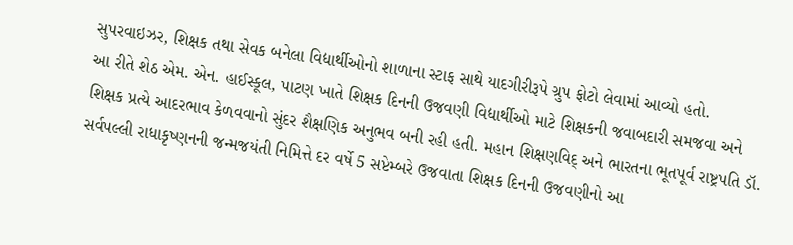સુપરવાઇઝર, શિક્ષક તથા સેવક બનેલા વિદ્યાર્થીઓનો શાળાના સ્ટાફ સાથે યાદગીરીરૂપે ગ્રુપ ફોટો લેવામાં આવ્યો હતો.
આ રીતે શેઠ એમ. એન. હાઈસ્કૂલ, પાટણ ખાતે શિક્ષક દિનની ઉજવણી વિદ્યાર્થીઓ માટે શિક્ષકની જવાબદારી સમજવા અને શિક્ષક પ્રત્યે આદરભાવ કેળવવાનો સુંદર શૈક્ષણિક અનુભવ બની રહી હતી. મહાન શિક્ષણવિદ્ અને ભારતના ભૂતપૂર્વ રાષ્ટ્રપતિ ડૉ. સર્વપલ્લી રાધાકૃષ્ણનની જન્મજયંતી નિમિત્તે દર વર્ષે 5 સપ્ટેમ્બરે ઉજવાતા શિક્ષક દિનની ઉજવણીનો આ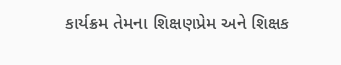કાર્યક્રમ તેમના શિક્ષણપ્રેમ અને શિક્ષક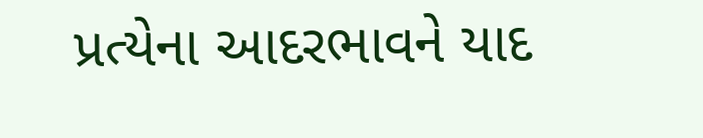પ્રત્યેના આદરભાવને યાદ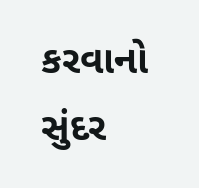કરવાનો સુંદર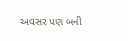અવસર પણ બની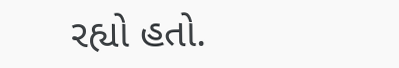રહ્યો હતો.